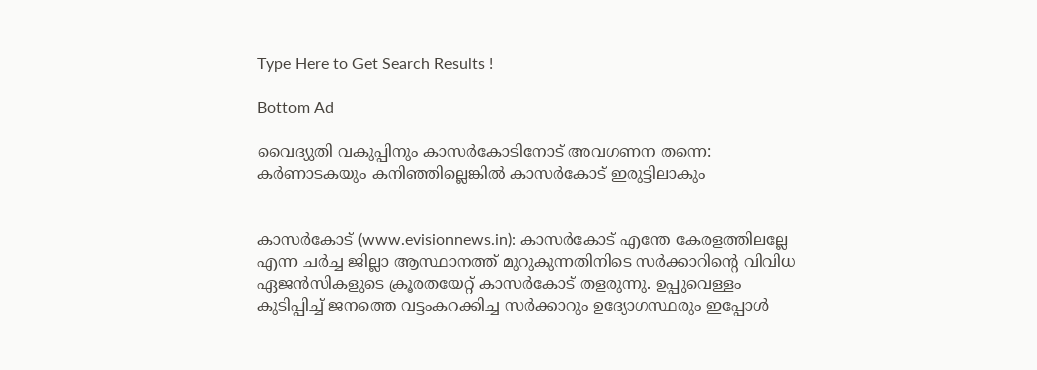Type Here to Get Search Results !

Bottom Ad

വൈദ്യുതി വകുപ്പിനും കാസര്‍കോടിനോട് അവഗണന തന്നെ: കര്‍ണാടകയും കനിഞ്ഞില്ലെങ്കില്‍ കാസര്‍കോട് ഇരുട്ടിലാകും


കാസര്‍കോട് (www.evisionnews.in): കാസര്‍കോട് എന്തേ കേരളത്തിലല്ലേ എന്ന ചര്‍ച്ച ജില്ലാ ആസ്ഥാനത്ത് മുറുകുന്നതിനിടെ സര്‍ക്കാറിന്റെ വിവിധ ഏജന്‍സികളുടെ ക്രൂരതയേറ്റ് കാസര്‍കോട് തളരുന്നു. ഉപ്പുവെള്ളം കുടിപ്പിച്ച് ജനത്തെ വട്ടംകറക്കിച്ച സര്‍ക്കാറും ഉദ്യോഗസ്ഥരും ഇപ്പോള്‍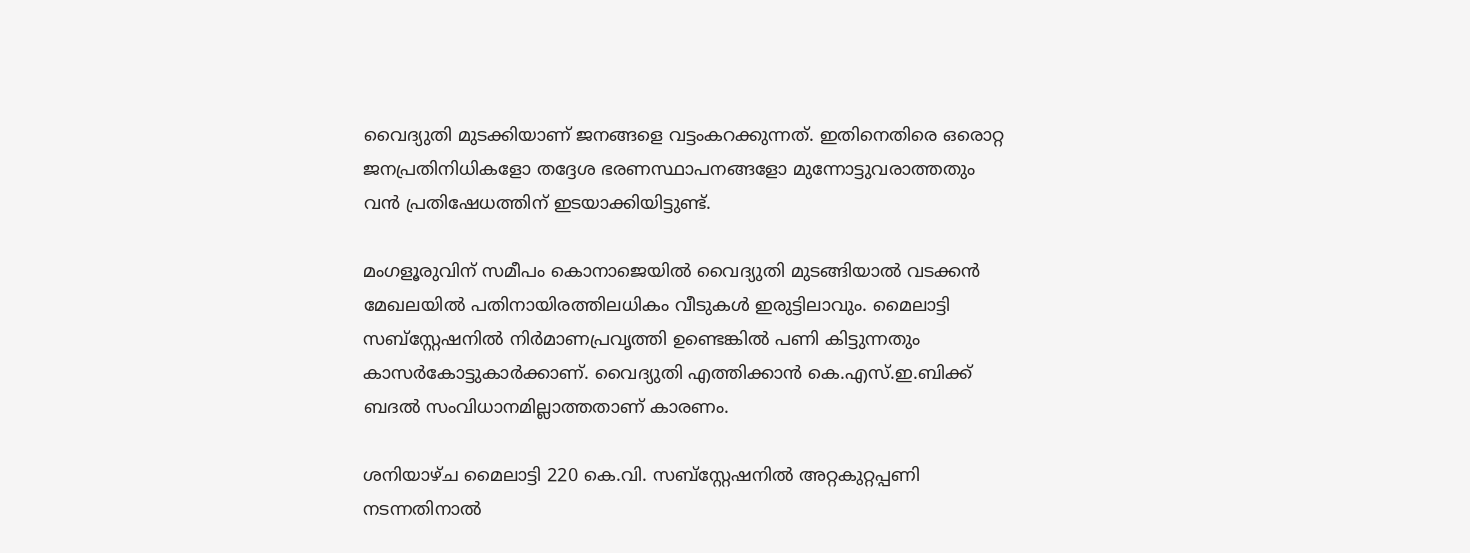വൈദ്യുതി മുടക്കിയാണ് ജനങ്ങളെ വട്ടംകറക്കുന്നത്. ഇതിനെതിരെ ഒരൊറ്റ ജനപ്രതിനിധികളോ തദ്ദേശ ഭരണസ്ഥാപനങ്ങളോ മുന്നോട്ടുവരാത്തതും വന്‍ പ്രതിഷേധത്തിന് ഇടയാക്കിയിട്ടുണ്ട്.

മംഗളൂരുവിന് സമീപം കൊനാജെയില്‍ വൈദ്യുതി മുടങ്ങിയാല്‍ വടക്കന്‍ മേഖലയില്‍ പതിനായിരത്തിലധികം വീടുകള്‍ ഇരുട്ടിലാവും. മൈലാട്ടി സബ്സ്റ്റേഷനില്‍ നിര്‍മാണപ്രവൃത്തി ഉണ്ടെങ്കില്‍ പണി കിട്ടുന്നതും കാസര്‍കോട്ടുകാര്‍ക്കാണ്. വൈദ്യുതി എത്തിക്കാന്‍ കെ.എസ്.ഇ.ബിക്ക് ബദല്‍ സംവിധാനമില്ലാത്തതാണ് കാരണം.

ശനിയാഴ്ച മൈലാട്ടി 220 കെ.വി. സബ്സ്റ്റേഷനില്‍ അറ്റകുറ്റപ്പണി നടന്നതിനാല്‍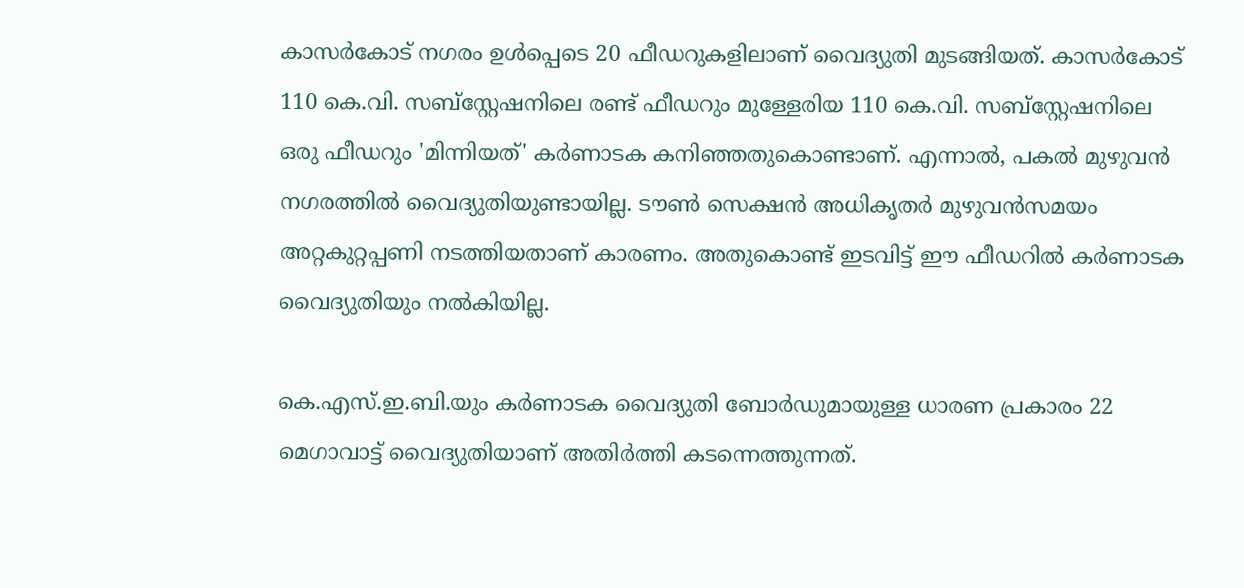കാസര്‍കോട് നഗരം ഉള്‍പ്പെടെ 20 ഫീഡറുകളിലാണ് വൈദ്യുതി മുടങ്ങിയത്. കാസര്‍കോട് 110 കെ.വി. സബ്സ്റ്റേഷനിലെ രണ്ട് ഫീഡറും മുള്ളേരിയ 110 കെ.വി. സബ്സ്റ്റേഷനിലെ ഒരു ഫീഡറും 'മിന്നിയത്' കര്‍ണാടക കനിഞ്ഞതുകൊണ്ടാണ്. എന്നാല്‍, പകല്‍ മുഴുവന്‍ നഗരത്തില്‍ വൈദ്യുതിയുണ്ടായില്ല. ടൗണ്‍ സെക്ഷന്‍ അധികൃതര്‍ മുഴുവന്‍സമയം അറ്റകുറ്റപ്പണി നടത്തിയതാണ് കാരണം. അതുകൊണ്ട് ഇടവിട്ട് ഈ ഫീഡറില്‍ കര്‍ണാടക വൈദ്യുതിയും നല്‍കിയില്ല.

കെ.എസ്.ഇ.ബി.യും കര്‍ണാടക വൈദ്യുതി ബോര്‍ഡുമായുള്ള ധാരണ പ്രകാരം 22 മെഗാവാട്ട് വൈദ്യുതിയാണ് അതിര്‍ത്തി കടന്നെത്തുന്നത്.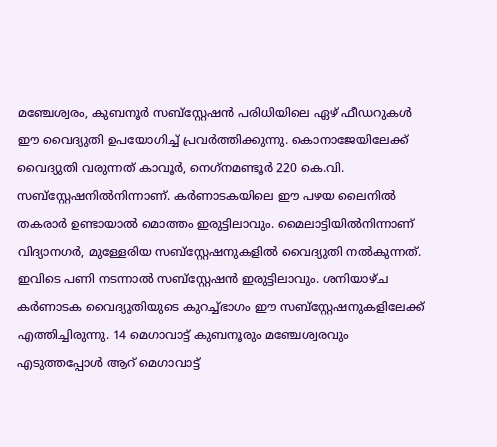മഞ്ചേശ്വരം, കുബനൂര്‍ സബ്സ്റ്റേഷന്‍ പരിധിയിലെ ഏഴ് ഫീഡറുകള്‍ ഈ വൈദ്യുതി ഉപയോഗിച്ച് പ്രവര്‍ത്തിക്കുന്നു. കൊനാജേയിലേക്ക് വൈദ്യുതി വരുന്നത് കാവൂര്‍, നെഗ്‌നമണ്ടൂര്‍ 220 കെ.വി. സബ്സ്റ്റേഷനില്‍നിന്നാണ്. കര്‍ണാടകയിലെ ഈ പഴയ ലൈനില്‍ തകരാര്‍ ഉണ്ടായാല്‍ മൊത്തം ഇരുട്ടിലാവും. മൈലാട്ടിയില്‍നിന്നാണ് വിദ്യാനഗര്‍, മുള്ളേരിയ സബ്സ്റ്റേഷനുകളില്‍ വൈദ്യുതി നല്‍കുന്നത്. ഇവിടെ പണി നടന്നാല്‍ സബ്സ്റ്റേഷന്‍ ഇരുട്ടിലാവും. ശനിയാഴ്ച കര്‍ണാടക വൈദ്യുതിയുടെ കുറച്ച്ഭാഗം ഈ സബ്സ്റ്റേഷനുകളിലേക്ക് എത്തിച്ചിരുന്നു. 14 മെഗാവാട്ട് കുബനൂരും മഞ്ചേശ്വരവും എടുത്തപ്പോള്‍ ആറ് മെഗാവാട്ട്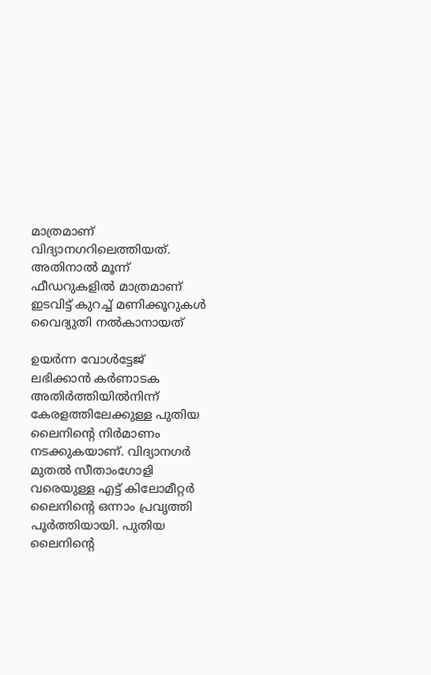മാത്രമാണ് വിദ്യാനഗറിലെത്തിയത്. അതിനാല്‍ മൂന്ന് ഫീഡറുകളില്‍ മാത്രമാണ് ഇടവിട്ട് കുറച്ച് മണിക്കൂറുകള്‍ വൈദ്യുതി നല്‍കാനായത്

ഉയര്‍ന്ന വോള്‍ട്ടേജ് ലഭിക്കാന്‍ കര്‍ണാടക അതിര്‍ത്തിയില്‍നിന്ന് കേരളത്തിലേക്കുള്ള പുതിയ ലൈനിന്റെ നിര്‍മാണം നടക്കുകയാണ്. വിദ്യാനഗര്‍ മുതല്‍ സീതാംഗോളി വരെയുള്ള എട്ട് കിലോമീറ്റര്‍ ലൈനിന്റെ ഒന്നാം പ്രവൃത്തി പൂര്‍ത്തിയായി. പുതിയ ലൈനിന്റെ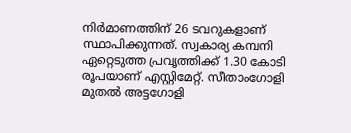നിര്‍മാണത്തിന് 26 ടവറുകളാണ് സ്ഥാപിക്കുന്നത്. സ്വകാര്യ കമ്പനി ഏറ്റെടുത്ത പ്രവൃത്തിക്ക് 1.30 കോടി രൂപയാണ് എസ്റ്റിമേറ്റ്. സീതാംഗോളി മുതല്‍ അട്ടഗോളി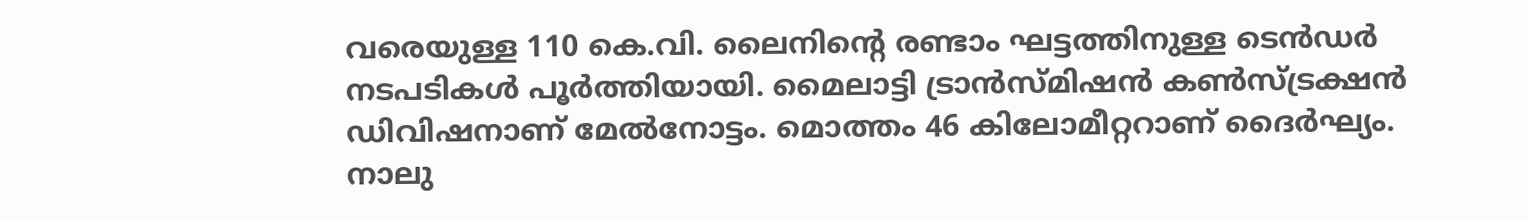വരെയുള്ള 110 കെ.വി. ലൈനിന്റെ രണ്ടാം ഘട്ടത്തിനുള്ള ടെന്‍ഡര്‍ നടപടികള്‍ പൂര്‍ത്തിയായി. മൈലാട്ടി ട്രാന്‍സ്മിഷന്‍ കണ്‍സ്ട്രക്ഷന്‍ ഡിവിഷനാണ് മേല്‍നോട്ടം. മൊത്തം 46 കിലോമീറ്ററാണ് ദൈര്‍ഘ്യം. നാലു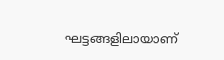ഘട്ടങ്ങളിലായാണ്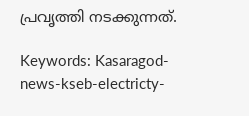പ്രവൃത്തി നടക്കുന്നത്.

Keywords: Kasaragod-news-kseb-electricty-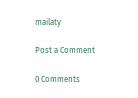mailaty

Post a Comment

0 Comments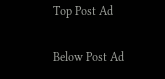Top Post Ad

Below Post Ad